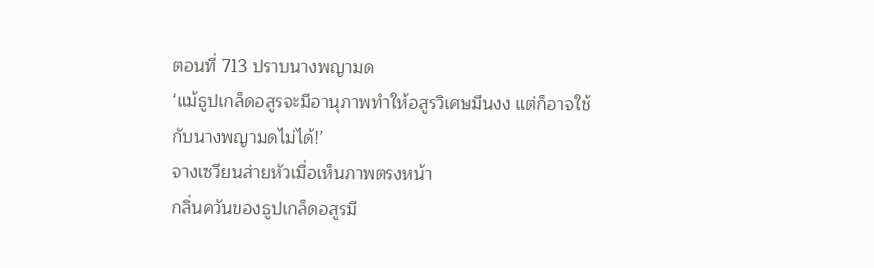ตอนที่ 713 ปราบนางพญามด
‘แม้ธูปเกล็ดอสูรจะมีอานุภาพทำให้อสูรวิเศษมึนงง แต่ก็อาจใช้กับนางพญามดไม่ได้!’
จางเซวียนส่ายหัวเมื่อเห็นภาพตรงหน้า
กลิ่นควันของธูปเกล็ดอสูรมี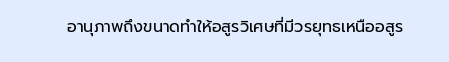อานุภาพถึงขนาดทำให้อสูรวิเศษที่มีวรยุทธเหนืออสูร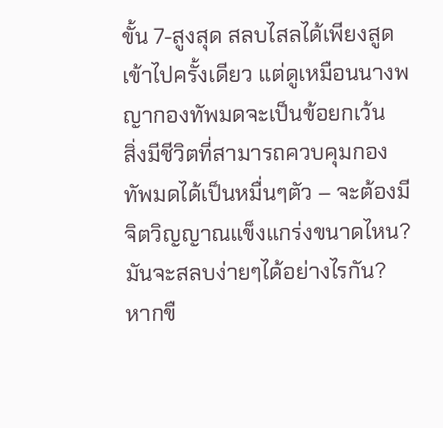ขั้น 7-สูงสุด สลบไสลได้เพียงสูดเข้าไปครั้งเดียว แต่ดูเหมือนนางพญากองทัพมดจะเป็นข้อยกเว้น
สิ่งมีชีวิตที่สามารถควบคุมกองทัพมดได้เป็นหมื่นๆตัว – จะต้องมีจิตวิญญาณแข็งแกร่งขนาดไหน?
มันจะสลบง่ายๆได้อย่างไรกัน?
หากขื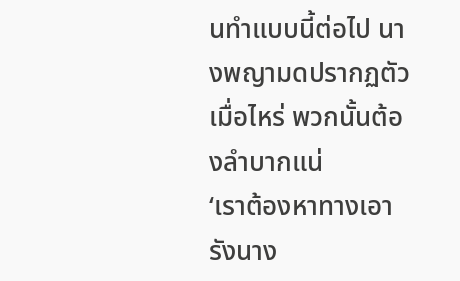นทำแบบนี้ต่อไป นางพญามดปรากฏตัวเมื่อไหร่ พวกนั้นต้องลำบากแน่
‘เราต้องหาทางเอารังนาง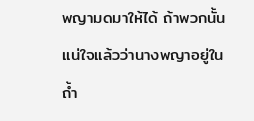พญามดมาให้ได้ ถ้าพวกนั้นแน่ใจแล้วว่านางพญาอยู่ในถ้ำ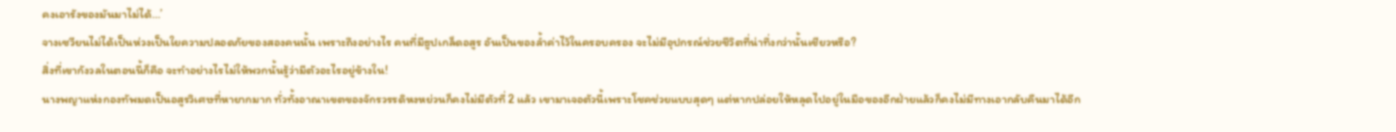คงเอารังของมันมาไม่ได้…’
จางเซวียนไม่ได้เป็นห่วงเป็นใยความปลอดภัยของสองคนนั้น เพราะถึงอย่างไร คนที่มีธูปเกล็ดอสูร อันเป็นของล้ำค่าไว้ในครอบครอง จะไม่มีอุปกรณ์ช่วยชีวิตที่น่าทึ่งกว่านั้นเชียวหรือ?
สิ่งที่เขากังวลในตอนนี้ก็คือ จะทำอย่างไรไม่ให้พวกนั้นรู้ว่ามีตัวอะไรอยู่ข้างใน!
นางพญาแห่งกองทัพมดเป็นอสูรวิเศษที่หายากมาก ทั่วทั้งอาณาเขตของจักรวรรดิหงหย่วนก็คงไม่มีตัวที่ 2 แล้ว เขามาเจอตัวนี้เพราะโชคช่วยแบบสุดๆ แต่หากปล่อยให้หลุดไปอยู่ในมือของอีกฝ่ายแล้วก็คงไม่มีทางเอากลับคืนมาได้อีก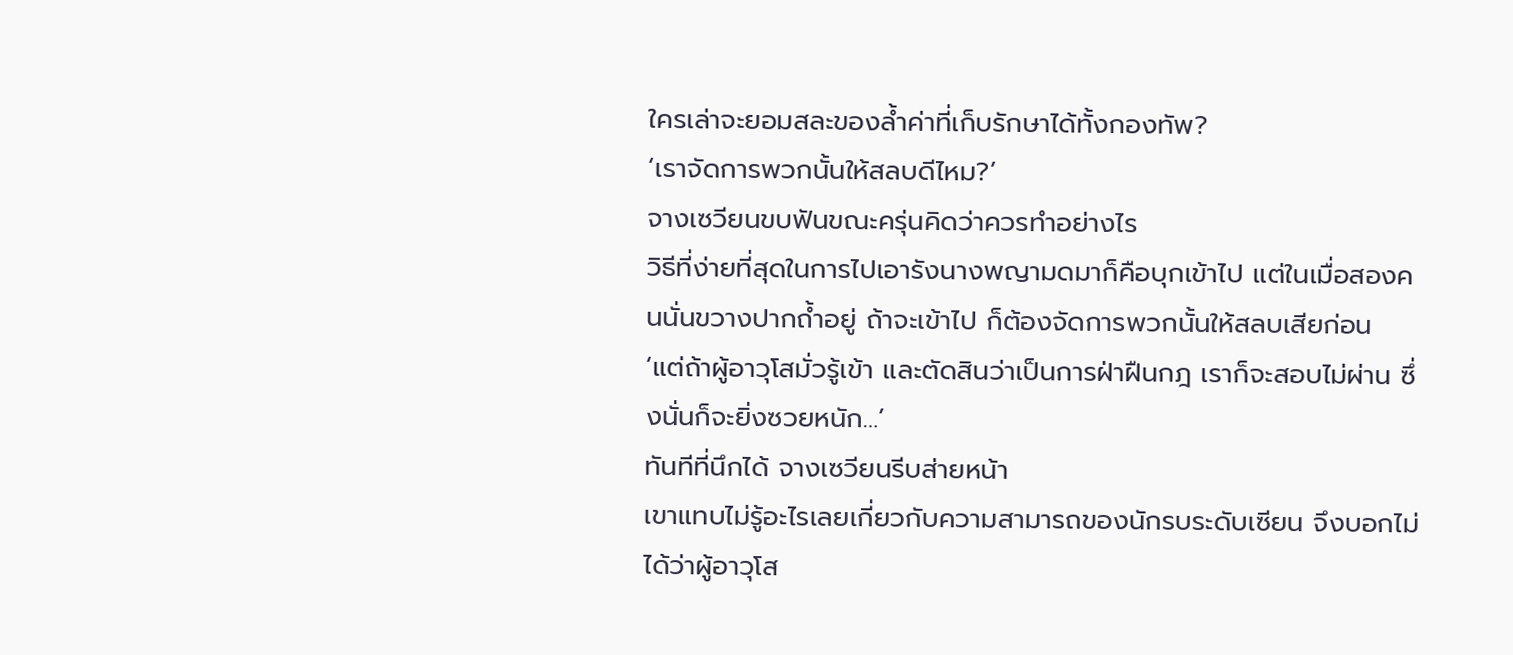ใครเล่าจะยอมสละของล้ำค่าที่เก็บรักษาได้ทั้งกองทัพ?
‘เราจัดการพวกนั้นให้สลบดีไหม?’
จางเซวียนขบฟันขณะครุ่นคิดว่าควรทำอย่างไร
วิธีที่ง่ายที่สุดในการไปเอารังนางพญามดมาก็คือบุกเข้าไป แต่ในเมื่อสองคนนั่นขวางปากถ้ำอยู่ ถ้าจะเข้าไป ก็ต้องจัดการพวกนั้นให้สลบเสียก่อน
‘แต่ถ้าผู้อาวุโสมั่วรู้เข้า และตัดสินว่าเป็นการฝ่าฝืนกฎ เราก็จะสอบไม่ผ่าน ซึ่งนั่นก็จะยิ่งซวยหนัก…’
ทันทีที่นึกได้ จางเซวียนรีบส่ายหน้า
เขาแทบไม่รู้อะไรเลยเกี่ยวกับความสามารถของนักรบระดับเซียน จึงบอกไม่ได้ว่าผู้อาวุโส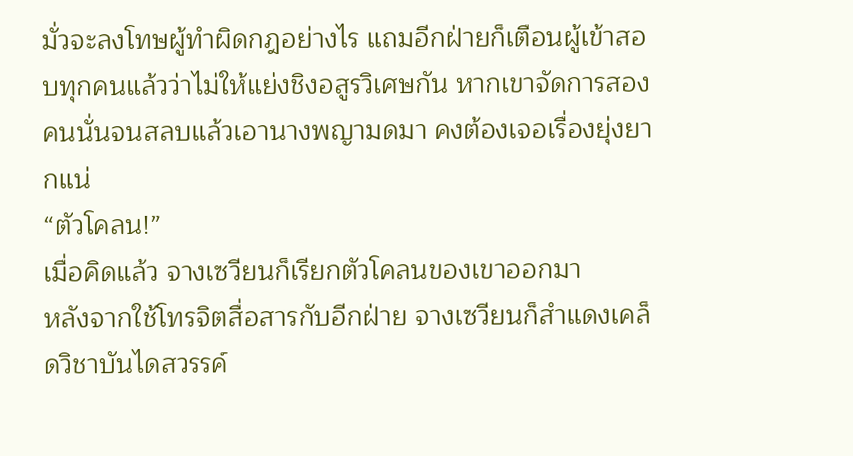มั่วจะลงโทษผู้ทำผิดกฎอย่างไร แถมอีกฝ่ายก็เตือนผู้เข้าสอบทุกคนแล้วว่าไม่ให้แย่งชิงอสูรวิเศษกัน หากเขาจัดการสองคนนั่นจนสลบแล้วเอานางพญามดมา คงต้องเจอเรื่องยุ่งยากแน่
“ตัวโคลน!”
เมื่อคิดแล้ว จางเซวียนก็เรียกตัวโคลนของเขาออกมา
หลังจากใช้โทรจิตสื่อสารกับอีกฝ่าย จางเซวียนก็สำแดงเคล็ดวิชาบันไดสวรรค์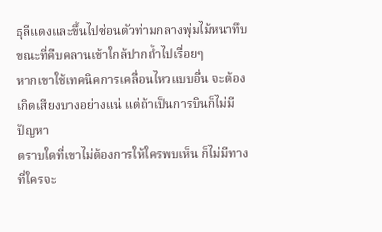ธุลีแดงและขึ้นไปซ่อนตัวท่ามกลางพุ่มไม้หนาทึบ ขณะที่คืบคลานเข้าใกล้ปากถ้ำไปเรื่อยๆ
หากเขาใช้เทคนิคการเคลื่อนไหวแบบอื่น จะต้องเกิดเสียงบางอย่างแน่ แต่ถ้าเป็นการบินก็ไม่มีปัญหา
ตราบใดที่เขาไม่ต้องการให้ใครพบเห็น ก็ไม่มีทางที่ใครจะ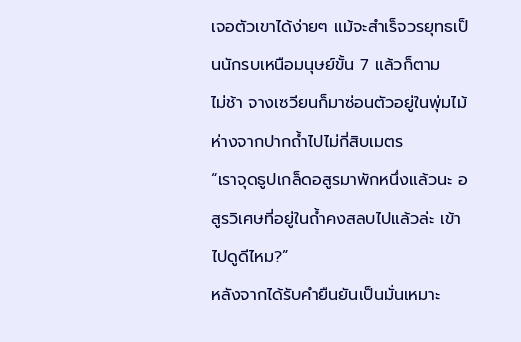เจอตัวเขาได้ง่ายๆ แม้จะสำเร็จวรยุทธเป็นนักรบเหนือมนุษย์ขั้น 7 แล้วก็ตาม
ไม่ช้า จางเซวียนก็มาซ่อนตัวอยู่ในพุ่มไม้ ห่างจากปากถ้ำไปไม่กี่สิบเมตร
“เราจุดธูปเกล็ดอสูรมาพักหนึ่งแล้วนะ อสูรวิเศษที่อยู่ในถ้ำคงสลบไปแล้วล่ะ เข้าไปดูดีไหม?”
หลังจากได้รับคำยืนยันเป็นมั่นเหมาะ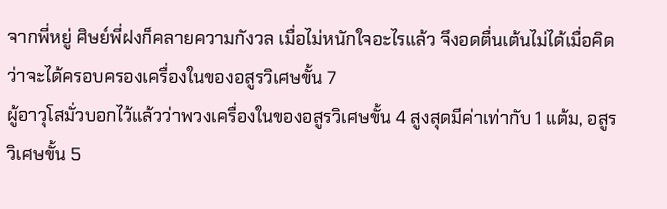จากพี่หยู่ ศิษย์พี่ฝงก็คลายความกังวล เมื่อไม่หนักใจอะไรแล้ว จึงอดตื่นเต้นไม่ได้เมื่อคิดว่าจะได้ครอบครองเครื่องในของอสูรวิเศษขั้น 7
ผู้อาวุโสมั่วบอกไว้แล้วว่าพวงเครื่องในของอสูรวิเศษขั้น 4 สูงสุดมีค่าเท่ากับ 1 แต้ม, อสูรวิเศษขั้น 5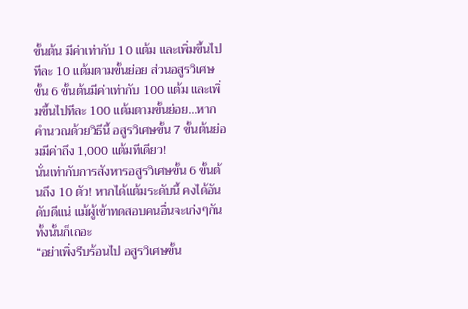ขั้นต้น มีค่าเท่ากับ 10 แต้ม และเพิ่มขึ้นไปทีละ 10 แต้มตามขั้นย่อย ส่วนอสูรวิเศษขั้น 6 ขั้นต้นมีค่าเท่ากับ 100 แต้ม และเพิ่มขึ้นไปทีละ 100 แต้มตามขั้นย่อย…หากคำนวณด้วยวิธีนี้ อสูรวิเศษขั้น 7 ขั้นต้นย่อมมีค่าถึง 1,000 แต้มทีเดียว!
นั่นเท่ากับการสังหารอสูรวิเศษขั้น 6 ขั้นต้นถึง 10 ตัว! หากได้แต้มระดับนี้ คงได้อันดับดีแน่ แม้ผู้เข้าทดสอบคนอื่นจะเก่งๆกันทั้งนั้นก็เถอะ
“อย่าเพิ่งรีบร้อนไป อสูรวิเศษขั้น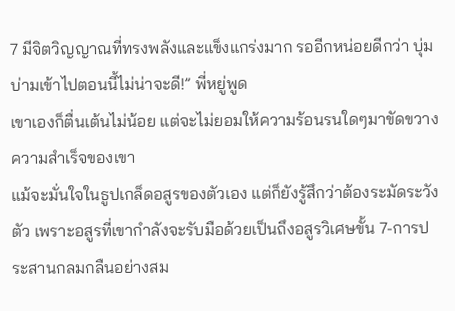7 มีจิตวิญญาณที่ทรงพลังและแข็งแกร่งมาก รออีกหน่อยดีกว่า บุ่มบ่ามเข้าไปตอนนี้ไม่น่าจะดี!” พี่หยู่พูด
เขาเองก็ตื่นเต้นไม่น้อย แต่จะไม่ยอมให้ความร้อนรนใดๆมาขัดขวางความสำเร็จของเขา
แม้จะมั่นใจในธูปเกล็ดอสูรของตัวเอง แต่ก็ยังรู้สึกว่าต้องระมัดระวังตัว เพราะอสูรที่เขากำลังจะรับมือด้วยเป็นถึงอสูรวิเศษขั้น 7-การประสานกลมกลืนอย่างสม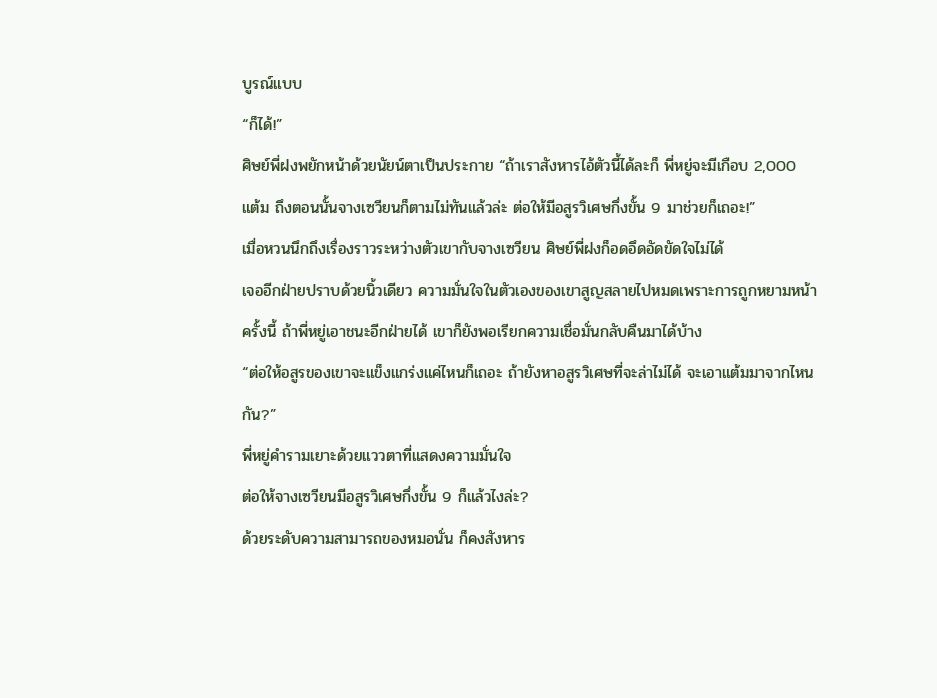บูรณ์แบบ
“ก็ได้!”
ศิษย์พี่ฝงพยักหน้าด้วยนัยน์ตาเป็นประกาย “ถ้าเราสังหารไอ้ตัวนี้ได้ละก็ พี่หยู่จะมีเกือบ 2,000 แต้ม ถึงตอนนั้นจางเซวียนก็ตามไม่ทันแล้วล่ะ ต่อให้มีอสูรวิเศษกึ่งขั้น 9 มาช่วยก็เถอะ!”
เมื่อหวนนึกถึงเรื่องราวระหว่างตัวเขากับจางเซวียน ศิษย์พี่ฝงก็อดอึดอัดขัดใจไม่ได้
เจออีกฝ่ายปราบด้วยนิ้วเดียว ความมั่นใจในตัวเองของเขาสูญสลายไปหมดเพราะการถูกหยามหน้าครั้งนี้ ถ้าพี่หยู่เอาชนะอีกฝ่ายได้ เขาก็ยังพอเรียกความเชื่อมั่นกลับคืนมาได้บ้าง
“ต่อให้อสูรของเขาจะแข็งแกร่งแค่ไหนก็เถอะ ถ้ายังหาอสูรวิเศษที่จะล่าไม่ได้ จะเอาแต้มมาจากไหนกัน?”
พี่หยู่คำรามเยาะด้วยแววตาที่แสดงความมั่นใจ
ต่อให้จางเซวียนมีอสูรวิเศษกึ่งขั้น 9 ก็แล้วไงล่ะ?
ด้วยระดับความสามารถของหมอนั่น ก็คงสังหาร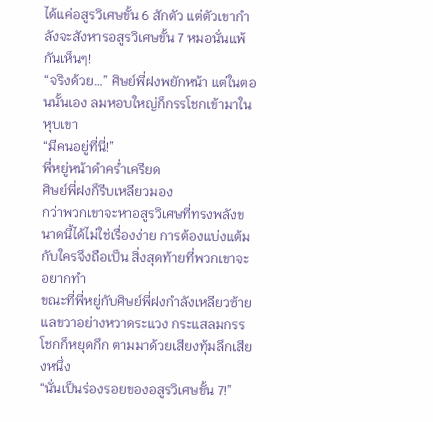ได้แค่อสูรวิเศษขั้น 6 สักตัว แต่ตัวเขากำลังจะสังหารอสูรวิเศษขั้น 7 หมอนั่นแพ้กันเห็นๆ!
“จริงด้วย…” ศิษย์พี่ฝงพยักหน้า แต่ในตอนนั้นเอง ลมหอบใหญ่ก็กรรโชกเข้ามาในหุบเขา
“มีคนอยู่ที่นี่!”
พี่หยู่หน้าดำคร่ำเครียด
ศิษย์พี่ฝงก็รีบเหลียวมอง
กว่าพวกเขาจะหาอสูรวิเศษที่ทรงพลังขนาดนี้ได้ไม่ใช่เรื่องง่าย การต้องแบ่งแต้มกับใครจึงถือเป็น สิ่งสุดท้ายที่พวกเขาจะอยากทำ
ขณะที่พี่หยู่กับศิษย์พี่ฝงกำลังเหลียวซ้ายแลขวาอย่างหวาดระแวง กระแสลมกรรโชกก็หยุดกึก ตามมาด้วยเสียงทุ้มลึกเสียงหนึ่ง
“นั่นเป็นร่องรอยของอสูรวิเศษขั้น 7!”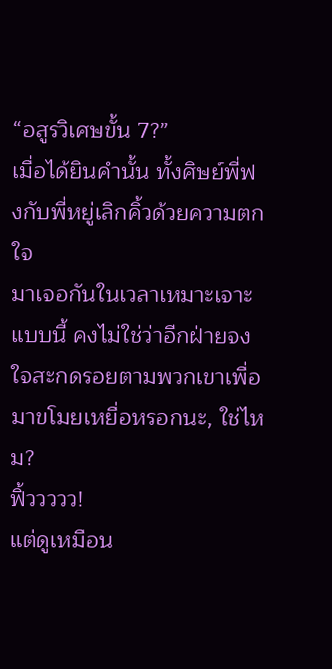“อสูรวิเศษขั้น 7?”
เมื่อได้ยินคำนั้น ทั้งศิษย์พี่ฟงกับพี่หยู่เลิกคิ้วด้วยความตกใจ
มาเจอกันในเวลาเหมาะเจาะแบบนี้ คงไม่ใช่ว่าอีกฝ่ายจงใจสะกดรอยตามพวกเขาเพื่อมาขโมยเหยื่อหรอกนะ, ใช่ไหม?
ฟิ้ววววว!
แต่ดูเหมือน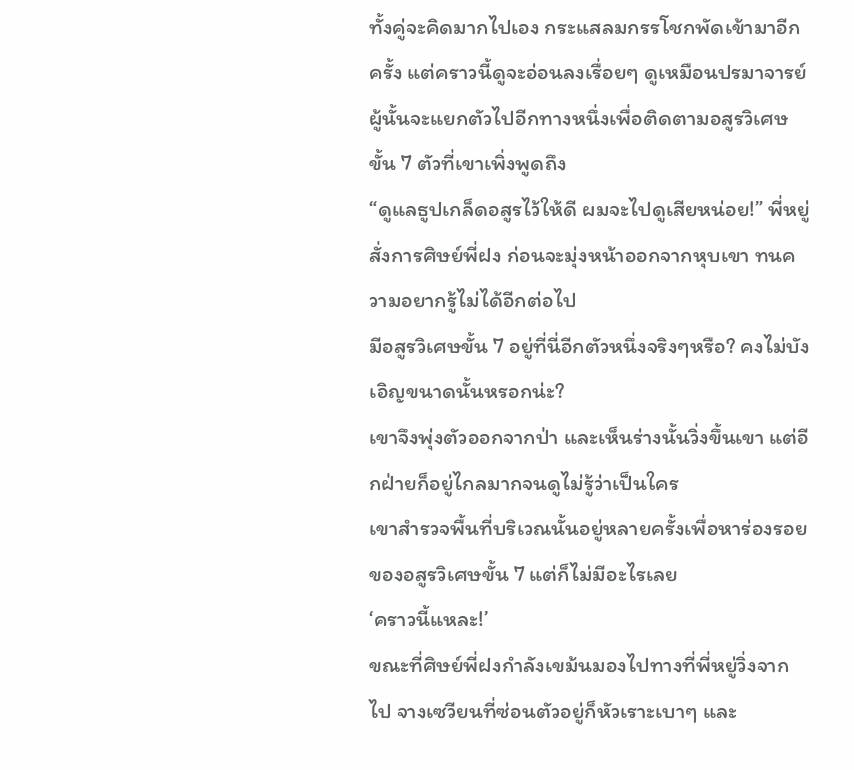ทั้งคู่จะคิดมากไปเอง กระแสลมกรรโชกพัดเข้ามาอีกครั้ง แต่คราวนี้ดูจะอ่อนลงเรื่อยๆ ดูเหมือนปรมาจารย์ผู้นั้นจะแยกตัวไปอีกทางหนึ่งเพื่อติดตามอสูรวิเศษขั้น 7 ตัวที่เขาเพิ่งพูดถึง
“ดูแลธูปเกล็ดอสูรไว้ให้ดี ผมจะไปดูเสียหน่อย!” พี่หยู่สั่งการศิษย์พี่ฝง ก่อนจะมุ่งหน้าออกจากหุบเขา ทนความอยากรู้ไม่ได้อีกต่อไป
มีอสูรวิเศษขั้น 7 อยู่ที่นี่อีกตัวหนึ่งจริงๆหรือ? คงไม่บังเอิญขนาดนั้นหรอกน่ะ?
เขาจึงพุ่งตัวออกจากป่า และเห็นร่างนั้นวิ่งขึ้นเขา แต่อีกฝ่ายก็อยู่ไกลมากจนดูไม่รู้ว่าเป็นใคร
เขาสำรวจพื้นที่บริเวณนั้นอยู่หลายครั้งเพื่อหาร่องรอยของอสูรวิเศษขั้น 7 แต่ก็ไม่มีอะไรเลย
‘คราวนี้แหละ!’
ขณะที่ศิษย์พี่ฝงกำลังเขม้นมองไปทางที่พี่หยู่วิ่งจากไป จางเซวียนที่ซ่อนตัวอยู่ก็หัวเราะเบาๆ และ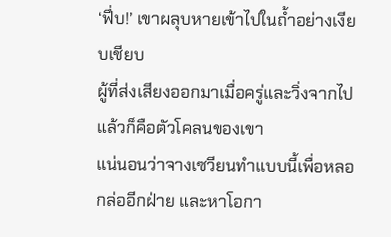‘ฟึ่บ!’ เขาผลุบหายเข้าไปในถ้ำอย่างเงียบเชียบ
ผู้ที่ส่งเสียงออกมาเมื่อครู่และวิ่งจากไปแล้วก็คือตัวโคลนของเขา
แน่นอนว่าจางเซวียนทำแบบนี้เพื่อหลอกล่ออีกฝ่าย และหาโอกา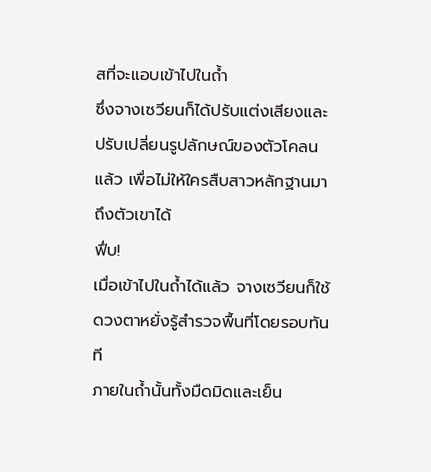สที่จะแอบเข้าไปในถ้ำ
ซึ่งจางเซวียนก็ได้ปรับแต่งเสียงและปรับเปลี่ยนรูปลักษณ์ของตัวโคลนแล้ว เพื่อไม่ให้ใครสืบสาวหลักฐานมาถึงตัวเขาได้
ฟึ่บ!
เมื่อเข้าไปในถ้ำได้แล้ว จางเซวียนก็ใช้ดวงตาหยั่งรู้สำรวจพื้นที่โดยรอบทันที
ภายในถ้ำนั้นทั้งมืดมิดและเย็น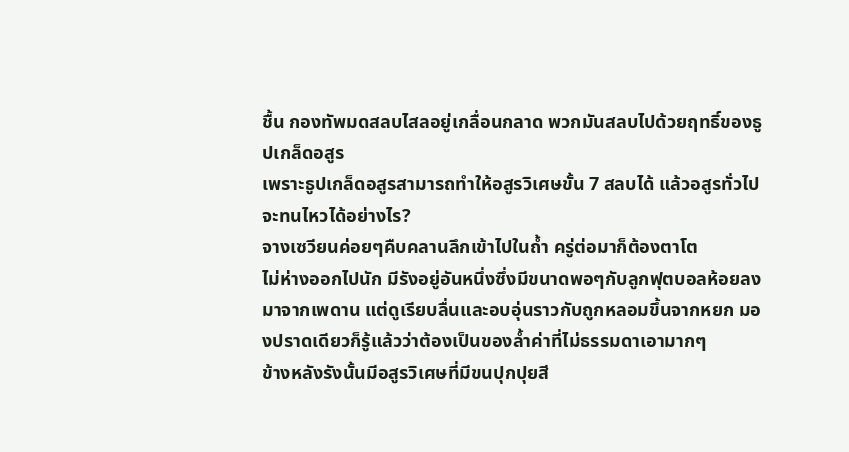ชื้น กองทัพมดสลบไสลอยู่เกลื่อนกลาด พวกมันสลบไปด้วยฤทธิ์ของธูปเกล็ดอสูร
เพราะธูปเกล็ดอสูรสามารถทำให้อสูรวิเศษขั้น 7 สลบได้ แล้วอสูรทั่วไปจะทนไหวได้อย่างไร?
จางเซวียนค่อยๆคืบคลานลึกเข้าไปในถ้ำ ครู่ต่อมาก็ต้องตาโต
ไม่ห่างออกไปนัก มีรังอยู่อันหนึ่งซึ่งมีขนาดพอๆกับลูกฟุตบอลห้อยลงมาจากเพดาน แต่ดูเรียบลื่นและอบอุ่นราวกับถูกหลอมขึ้นจากหยก มองปราดเดียวก็รู้แล้วว่าต้องเป็นของล้ำค่าที่ไม่ธรรมดาเอามากๆ
ข้างหลังรังนั้นมีอสูรวิเศษที่มีขนปุกปุยสี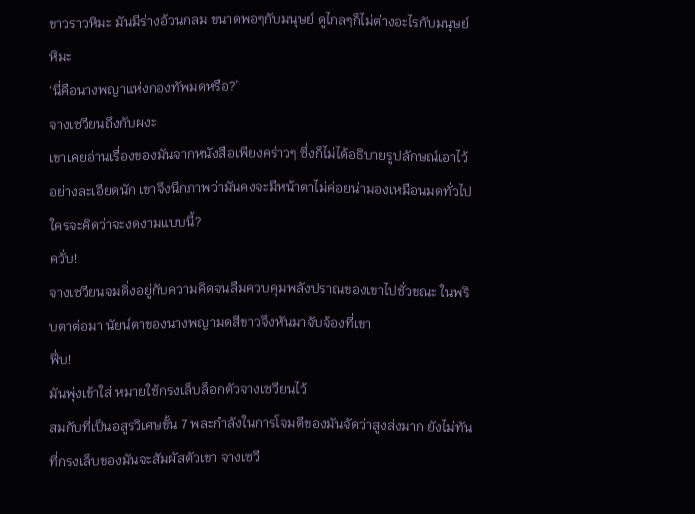ขาวราวหิมะ มันมีร่างอ้วนกลม ขนาดพอๆกับมนุษย์ ดูไกลๆก็ไม่ต่างอะไรกับมนุษย์หิมะ
‘นี่คือนางพญาแห่งกองทัพมดหรือ?’
จางเซวียนถึงกับผงะ
เขาเคยอ่านเรื่องของมันจากหนังสือเพียงคร่าวๆ ซึ่งก็ไม่ได้อธิบายรูปลักษณ์เอาไว้อย่างละเอียดนัก เขาจึงนึกภาพว่ามันคงจะมีหน้าตาไม่ค่อยน่ามองเหมือนมดทั่วไป ใครจะคิดว่าจะงดงามแบบนี้?
ควั่บ!
จางเซวียนจมดิ่งอยู่กับความคิดจนลืมควบคุมพลังปราณของเขาไปชั่วขณะ ในพริบตาต่อมา นัยน์ตาของนางพญามดสีขาวจึงหันมาจับจ้องที่เขา
ฟึ่บ!
มันพุ่งเข้าใส่ หมายใช้กรงเล็บล็อกตัวจางเซวียนไว้
สมกับที่เป็นอสูรวิเศษขั้น 7 พละกำลังในการโจมตีของมันจัดว่าสูงส่งมาก ยังไม่ทันที่กรงเล็บของมันจะสัมผัสตัวเขา จางเซวี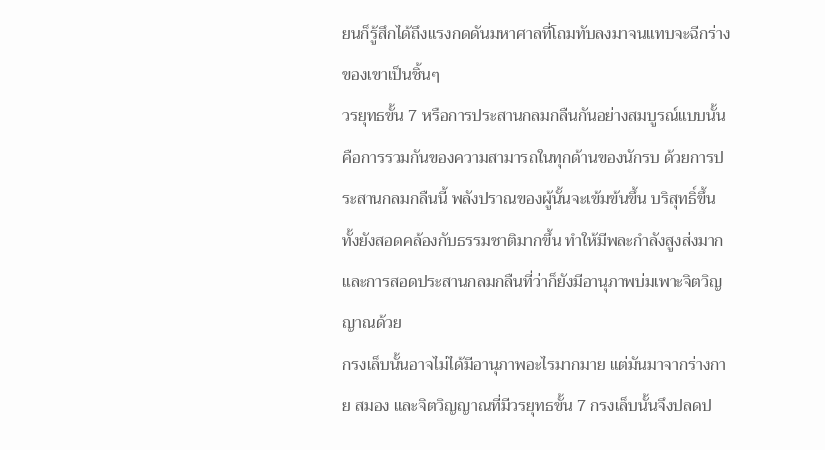ยนก็รู้สึกได้ถึงแรงกดดันมหาศาลที่โถมทับลงมาจนแทบจะฉีกร่างของเขาเป็นชิ้นๆ
วรยุทธขั้น 7 หรือการประสานกลมกลืนกันอย่างสมบูรณ์แบบนั้นคือการรวมกันของความสามารถในทุกด้านของนักรบ ด้วยการประสานกลมกลืนนี้ พลังปราณของผู้นั้นจะเข้มข้นขึ้น บริสุทธิ์ขึ้น ทั้งยังสอดคล้องกับธรรมชาติมากขึ้น ทำให้มีพละกำลังสูงส่งมาก และการสอดประสานกลมกลืนที่ว่าก็ยังมีอานุภาพบ่มเพาะจิตวิญญาณด้วย
กรงเล็บนั้นอาจไม่ได้มีอานุภาพอะไรมากมาย แต่มันมาจากร่างกาย สมอง และจิตวิญญาณที่มีวรยุทธขั้น 7 กรงเล็บนั้นจึงปลดป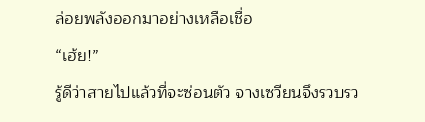ล่อยพลังออกมาอย่างเหลือเชื่อ
“เฮ้ย!”
รู้ดีว่าสายไปแล้วที่จะซ่อนตัว จางเซวียนจึงรวบรว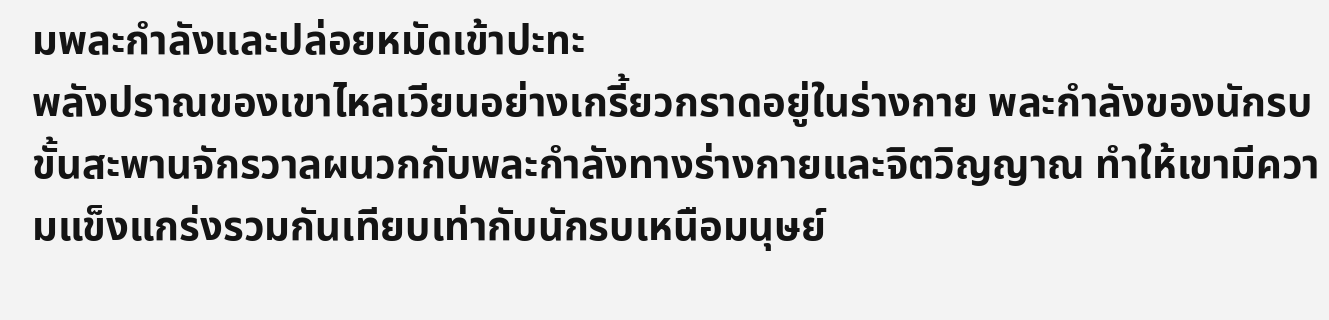มพละกำลังและปล่อยหมัดเข้าปะทะ
พลังปราณของเขาไหลเวียนอย่างเกรี้ยวกราดอยู่ในร่างกาย พละกำลังของนักรบขั้นสะพานจักรวาลผนวกกับพละกำลังทางร่างกายและจิตวิญญาณ ทำให้เขามีความแข็งแกร่งรวมกันเทียบเท่ากับนักรบเหนือมนุษย์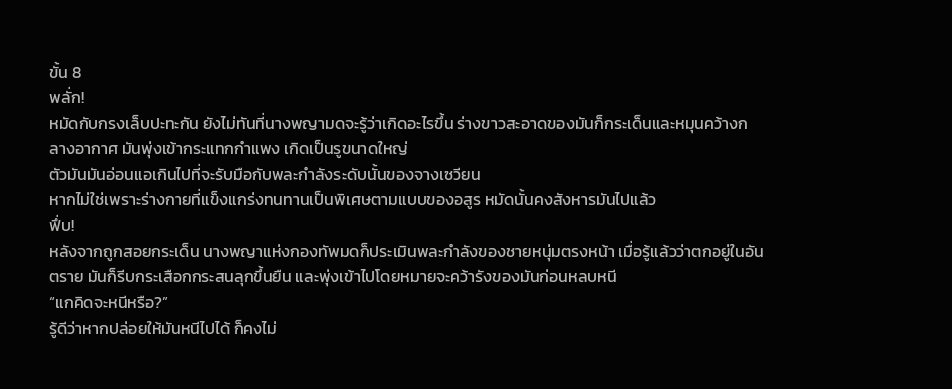ขั้น 8
พลั่ก!
หมัดกับกรงเล็บปะทะกัน ยังไม่ทันที่นางพญามดจะรู้ว่าเกิดอะไรขึ้น ร่างขาวสะอาดของมันก็กระเด็นและหมุนคว้างกลางอากาศ มันพุ่งเข้ากระแทกกำแพง เกิดเป็นรูขนาดใหญ่
ตัวมันมันอ่อนแอเกินไปที่จะรับมือกับพละกำลังระดับนั้นของจางเซวียน
หากไม่ใช่เพราะร่างกายที่แข็งแกร่งทนทานเป็นพิเศษตามแบบของอสูร หมัดนั้นคงสังหารมันไปแล้ว
ฟึ่บ!
หลังจากถูกสอยกระเด็น นางพญาแห่งกองทัพมดก็ประเมินพละกำลังของชายหนุ่มตรงหน้า เมื่อรู้แล้วว่าตกอยู่ในอันตราย มันก็รีบกระเสือกกระสนลุกขึ้นยืน และพุ่งเข้าไปโดยหมายจะคว้ารังของมันก่อนหลบหนี
“แกคิดจะหนีหรือ?”
รู้ดีว่าหากปล่อยให้มันหนีไปได้ ก็คงไม่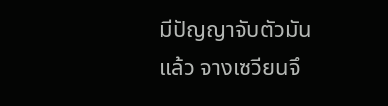มีปัญญาจับตัวมันแล้ว จางเซวียนจึ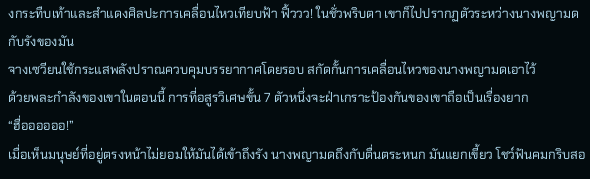งกระทืบเท้าและสำแดงศิลปะการเคลื่อนไหวเทียบฟ้า ฟิ้ววว! ในชั่วพริบตา เขาก็ไปปรากฏตัวระหว่างนางพญามดกับรังของมัน
จางเซวียนใช้กระแสพลังปราณควบคุมบรรยากาศโดยรอบ สกัดกั้นการเคลื่อนไหวของนางพญามดเอาไว้
ด้วยพละกำลังของเขาในตอนนี้ การที่อสูรวิเศษขั้น 7 ตัวหนึ่งจะฝ่าเกราะป้องกันของเขาถือเป็นเรื่องยาก
“ฮื่ออออออ!”
เมื่อเห็นมนุษย์ที่อยู่ตรงหน้าไม่ยอมให้มันได้เข้าถึงรัง นางพญามดถึงกับตื่นตระหนก มันแยกเขี้ยว โชว์ฟันคมกริบสอ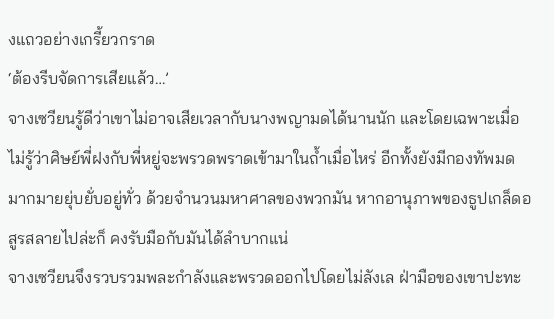งแถวอย่างเกรี้ยวกราด
‘ต้องรีบจัดการเสียแล้ว…’
จางเซวียนรู้ดีว่าเขาไม่อาจเสียเวลากับนางพญามดได้นานนัก และโดยเฉพาะเมื่อไม่รู้ว่าศิษย์พี่ฝงกับพี่หยู่จะพรวดพราดเข้ามาในถ้ำเมื่อไหร่ อีกทั้งยังมีกองทัพมดมากมายยุ่บยั่บอยู่ทั่ว ด้วยจำนวนมหาศาลของพวกมัน หากอานุภาพของธูปเกล็ดอสูรสลายไปล่ะก็ คงรับมือกับมันได้ลำบากแน่
จางเซวียนจึงรวบรวมพละกำลังและพรวดออกไปโดยไม่ลังเล ฝ่ามือของเขาปะทะ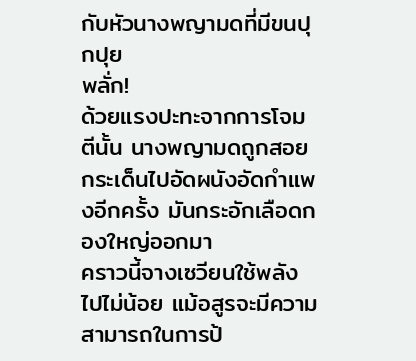กับหัวนางพญามดที่มีขนปุกปุย
พลั่ก!
ด้วยแรงปะทะจากการโจมตีนั้น นางพญามดถูกสอยกระเด็นไปอัดผนังอัดกำแพงอีกครั้ง มันกระอักเลือดกองใหญ่ออกมา
คราวนี้จางเซวียนใช้พลังไปไม่น้อย แม้อสูรจะมีความสามารถในการป้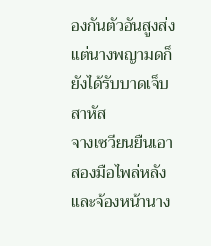องกันตัวอันสูงส่ง แต่นางพญามดก็ยังได้รับบาดเจ็บสาหัส
จางเซวียนยืนเอาสองมือไพล่หลังและจ้องหน้านาง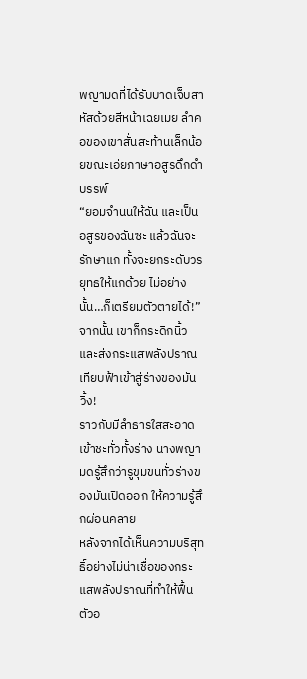พญามดที่ได้รับบาดเจ็บสาหัสด้วยสีหน้าเฉยเมย ลำคอของเขาสั่นสะท้านเล็กน้อยขณะเอ่ยภาษาอสูรดึกดำบรรพ์
“ยอมจำนนให้ฉัน และเป็นอสูรของฉันซะ แล้วฉันจะรักษาแก ทั้งจะยกระดับวรยุทธให้แกด้วย ไม่อย่างนั้น…ก็เตรียมตัวตายได้!”
จากนั้น เขาก็กระดิกนิ้วและส่งกระแสพลังปราณเทียบฟ้าเข้าสู่ร่างของมัน
วิ้ง!
ราวกับมีลำธารใสสะอาดเข้าชะทั่วทั้งร่าง นางพญามดรู้สึกว่ารูขุมขนทั่วร่างของมันเปิดออก ให้ความรู้สึกผ่อนคลาย
หลังจากได้เห็นความบริสุทธิ์อย่างไม่น่าเชื่อของกระแสพลังปราณที่ทำให้ฟื้นตัวอ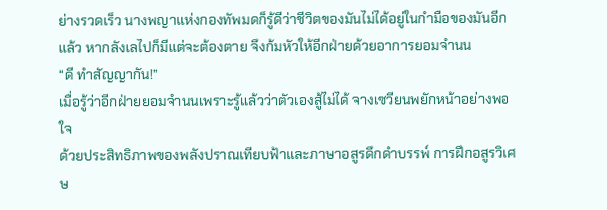ย่างรวดเร็ว นางพญาแห่งกองทัพมดก็รู้ดีว่าชีวิตของมันไม่ได้อยู่ในกำมือของมันอีกแล้ว หากลังเลไปก็มีแต่จะต้องตาย จึงก้มหัวให้อีกฝ่ายด้วยอาการยอมจำนน
“ดี ทำสัญญากัน!”
เมื่อรู้ว่าอีกฝ่ายยอมจำนนเพราะรู้แล้วว่าตัวเองสู้ไม่ได้ จางเซวียนพยักหน้าอย่างพอใจ
ด้วยประสิทธิภาพของพลังปราณเทียบฟ้าและภาษาอสูรดึกดำบรรพ์ การฝึกอสูรวิเศษ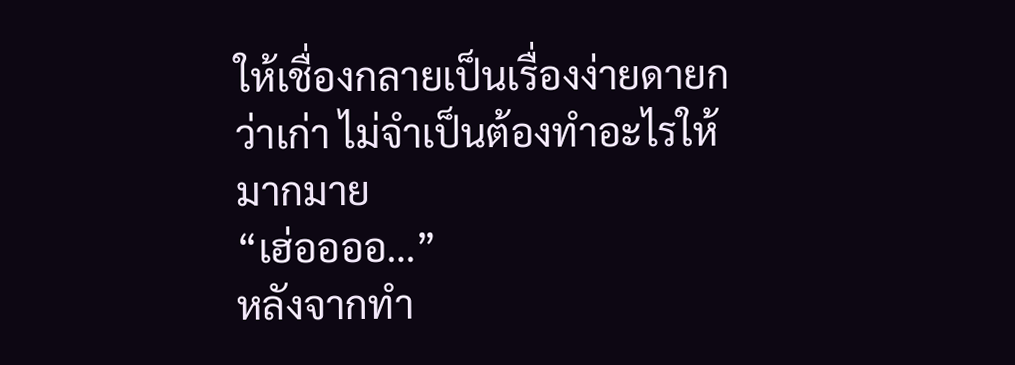ให้เชื่องกลายเป็นเรื่องง่ายดายกว่าเก่า ไม่จำเป็นต้องทำอะไรให้มากมาย
“เฮ่ออออ…”
หลังจากทำ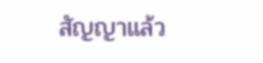สัญญาแล้ว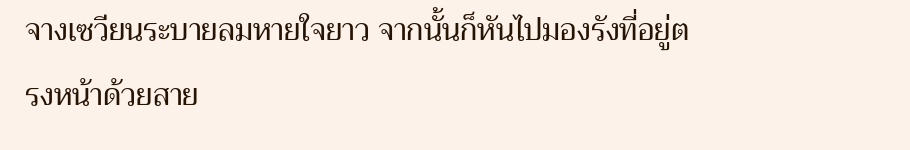จางเซวียนระบายลมหายใจยาว จากนั้นก็หันไปมองรังที่อยู่ตรงหน้าด้วยสาย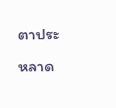ตาประหลาด